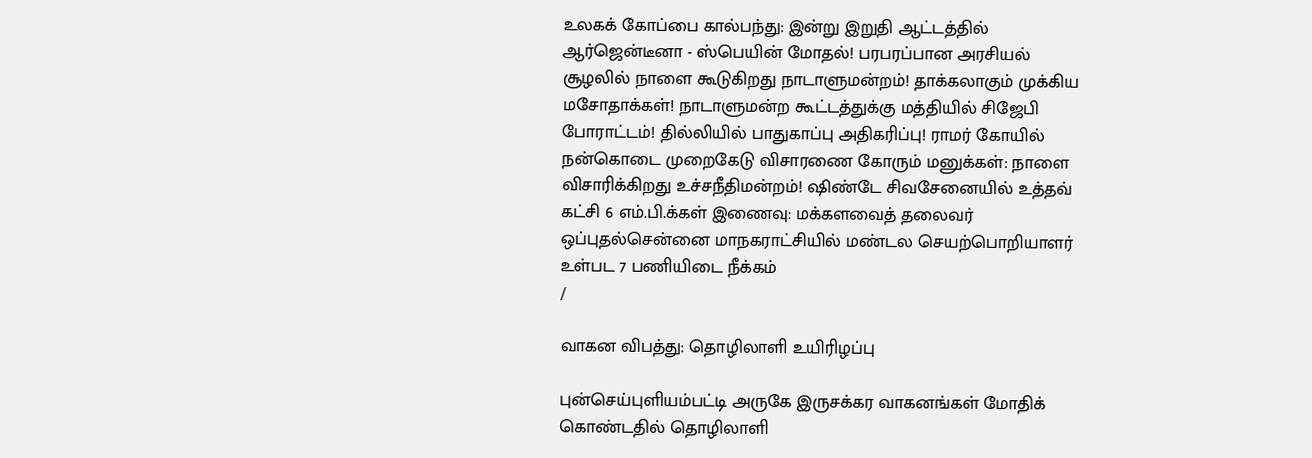உலகக் கோப்பை கால்பந்து: இன்று இறுதி ஆட்டத்தில் ஆர்ஜென்டீனா - ஸ்பெயின் மோதல்! பரபரப்பான அரசியல் சூழலில் நாளை கூடுகிறது நாடாளுமன்றம்! தாக்கலாகும் முக்கிய மசோதாக்கள்! நாடாளுமன்ற கூட்டத்துக்கு மத்தியில் சிஜேபி போராட்டம்! தில்லியில் பாதுகாப்பு அதிகரிப்பு! ராமர் கோயில் நன்கொடை முறைகேடு விசாரணை கோரும் மனுக்கள்: நாளை விசாரிக்கிறது உச்சநீதிமன்றம்! ஷிண்டே சிவசேனையில் உத்தவ் கட்சி 6 எம்.பி.க்கள் இணைவு: மக்களவைத் தலைவர் ஒப்புதல்சென்னை மாநகராட்சியில் மண்டல செயற்பொறியாளர் உள்பட 7 பணியிடை நீக்கம்
/

வாகன விபத்து: தொழிலாளி உயிரிழப்பு

புன்செய்புளியம்பட்டி அருகே இருசக்கர வாகனங்கள் மோதிக் கொண்டதில் தொழிலாளி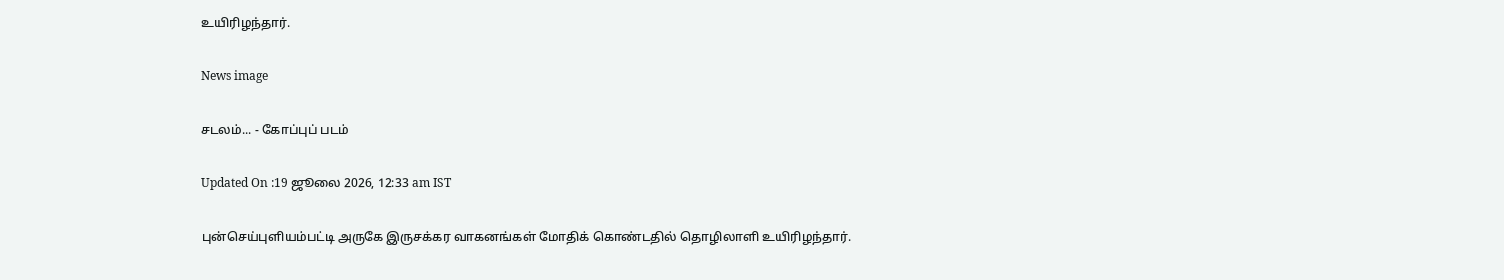உயிரிழந்தார்.

News image

சடலம்... - கோப்புப் படம்

Updated On :19 ஜூலை 2026, 12:33 am IST

புன்செய்புளியம்பட்டி அருகே இருசக்கர வாகனங்கள் மோதிக் கொண்டதில் தொழிலாளி உயிரிழந்தார்.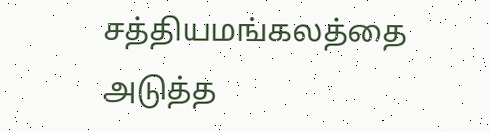சத்தியமங்கலத்தை அடுத்த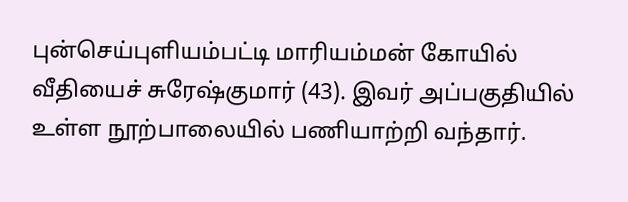புன்செய்புளியம்பட்டி மாரியம்மன் கோயில் வீதியைச் சுரேஷ்குமார் (43). இவர் அப்பகுதியில் உள்ள நூற்பாலையில் பணியாற்றி வந்தார்.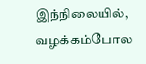இந்நிலையில், வழக்கம்போல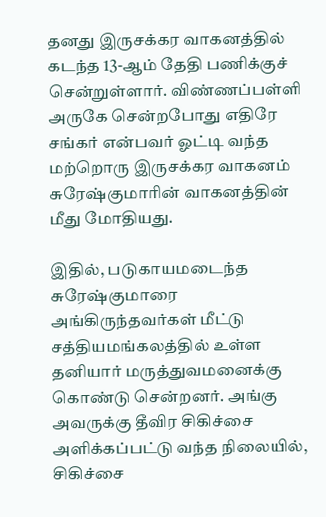தனது இருசக்கர வாகனத்தில் கடந்த 13-ஆம் தேதி பணிக்குச் சென்றுள்ளார். விண்ணப்பள்ளி அருகே சென்றபோது எதிரே சங்கர் என்பவர் ஓட்டி வந்த மற்றொரு இருசக்கர வாகனம் சுரேஷ்குமாரின் வாகனத்தின் மீது மோதியது.

இதில், படுகாயமடைந்த சுரேஷ்குமாரை அங்கிருந்தவர்கள் மீட்டு சத்தியமங்கலத்தில் உள்ள தனியார் மருத்துவமனைக்கு கொண்டு சென்றனர். அங்கு அவருக்கு தீவிர சிகிச்சை அளிக்கப்பட்டு வந்த நிலையில், சிகிச்சை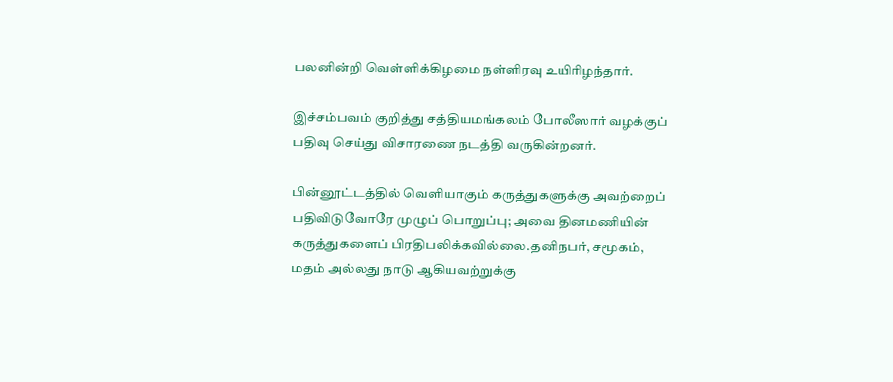பலனின்றி வெள்ளிக்கிழமை நள்ளிரவு உயிரிழந்தார்.

இச்சம்பவம் குறித்து சத்தியமங்கலம் போலீஸார் வழக்குப் பதிவு செய்து விசாரணை நடத்தி வருகின்றனர்.

பின்னூட்டத்தில் வெளியாகும் கருத்துகளுக்கு அவற்றைப் பதிவிடுவோரே முழுப் பொறுப்பு; அவை தினமணியின் கருத்துகளைப் பிரதிபலிக்கவில்லை.தனிநபர், சமூகம், மதம் அல்லது நாடு ஆகியவற்றுக்கு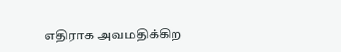எதிராக அவமதிக்கிற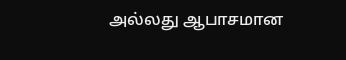அல்லது ஆபாசமான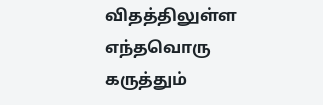விதத்திலுள்ள எந்தவொரு கருத்தும்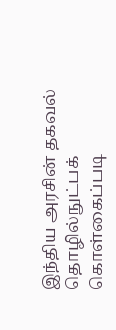இந்திய அரசின் தகவல் தொழில்நுட்பக் கொள்கைப்படி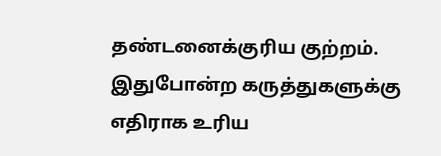தண்டனைக்குரிய குற்றம். இதுபோன்ற கருத்துகளுக்கு எதிராக உரிய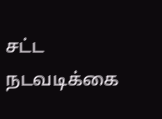சட்ட நடவடிக்கை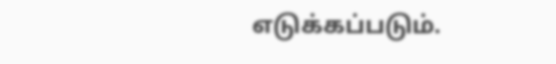எடுக்கப்படும்.